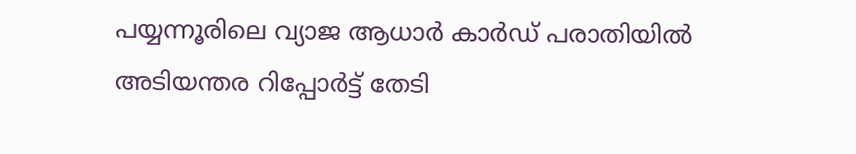പയ്യന്നൂരിലെ വ്യാജ ആധാര്‍ കാര്‍ഡ് പരാതിയില്‍ അടിയന്തര റിപ്പോര്‍ട്ട് തേടി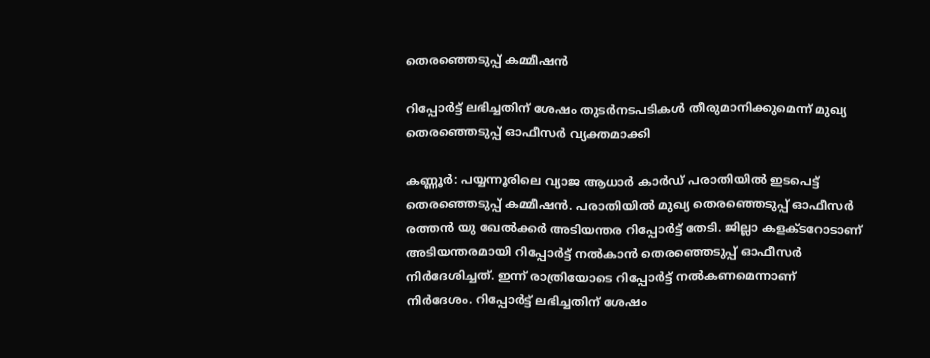തെരഞ്ഞെടുപ്പ് കമ്മീഷന്‍

റിപ്പോര്‍ട്ട് ലഭിച്ചതിന് ശേഷം തുടര്‍നടപടികള്‍ തീരുമാനിക്കുമെന്ന് മുഖ്യ തെരഞ്ഞെടുപ്പ് ഓഫീസര്‍ വ്യക്തമാക്കി

കണ്ണൂര്‍: പയ്യന്നൂരിലെ വ്യാജ ആധാര്‍ കാര്‍ഡ് പരാതിയില്‍ ഇടപെട്ട് തെരഞ്ഞെടുപ്പ് കമ്മീഷന്‍. പരാതിയില്‍ മുഖ്യ തെരഞ്ഞെടുപ്പ് ഓഫീസര്‍ രത്തന്‍ യു ഖേല്‍ക്കര്‍ അടിയന്തര റിപ്പോര്‍ട്ട് തേടി. ജില്ലാ കളക്ടറോടാണ് അടിയന്തരമായി റിപ്പോര്‍ട്ട് നല്‍കാന്‍ തെരഞ്ഞെടുപ്പ് ഓഫീസര്‍ നിര്‍ദേശിച്ചത്. ഇന്ന് രാത്രിയോടെ റിപ്പോര്‍ട്ട് നല്‍കണമെന്നാണ് നിര്‍ദേശം. റിപ്പോര്‍ട്ട് ലഭിച്ചതിന് ശേഷം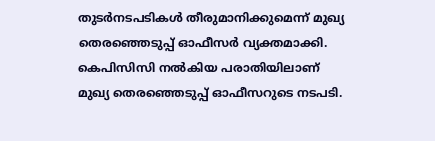തുടര്‍നടപടികള്‍ തീരുമാനിക്കുമെന്ന് മുഖ്യ തെരഞ്ഞെടുപ്പ് ഓഫീസര്‍ വ്യക്തമാക്കി. കെപിസിസി നല്‍കിയ പരാതിയിലാണ് മുഖ്യ തെരഞ്ഞെടുപ്പ് ഓഫീസറുടെ നടപടി.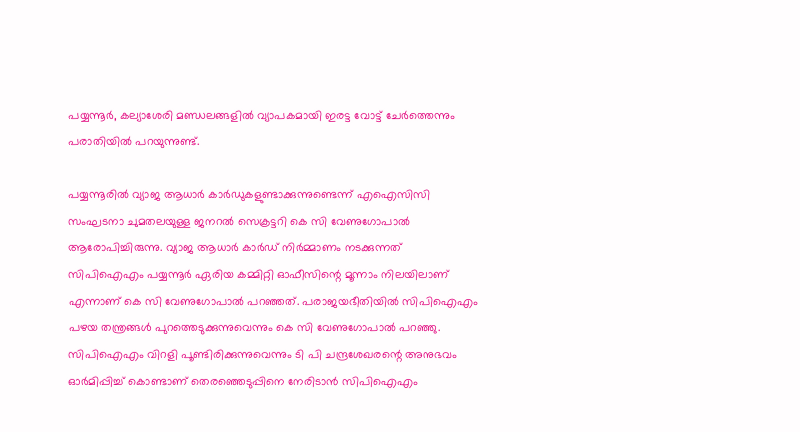പയ്യന്നൂര്‍, കല്യാശേരി മണ്ഡലങ്ങളില്‍ വ്യാപകമായി ഇരട്ട വോട്ട് ചേര്‍ത്തെന്നും പരാതിയില്‍ പറയുന്നുണ്ട്.

പയ്യന്നൂരില്‍ വ്യാജ ആധാര്‍ കാര്‍ഡുകളുണ്ടാക്കുന്നുണ്ടെന്ന് എഐസിസി സംഘടനാ ചുമതലയുള്ള ജനറല്‍ സെക്രട്ടറി കെ സി വേണുഗോപാൽ ആരോപിച്ചിരുന്നു. വ്യാജ ആധാര്‍ കാര്‍ഡ് നിര്‍മ്മാണം നടക്കുന്നത് സിപിഐഎം പയ്യന്നൂര്‍ ഏരിയ കമ്മിറ്റി ഓഫീസിന്റെ മൂന്നാം നിലയിലാണ് എന്നാണ് കെ സി വേണുഗോപാല്‍ പറഞ്ഞത്. പരാജയഭീതിയില്‍ സിപിഐഎം പഴയ തന്ത്രങ്ങള്‍ പുറത്തെടുക്കുന്നുവെന്നും കെ സി വേണുഗോപാല്‍ പറഞ്ഞു. സിപിഐഎം വിറളി പൂണ്ടിരിക്കുന്നുവെന്നും ടി പി ചന്ദ്രശേഖരന്റെ അനുഭവം ഓര്‍മിപ്പിച്ച് കൊണ്ടാണ് തെരഞ്ഞെടുപ്പിനെ നേരിടാന്‍ സിപിഐഎം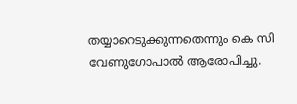തയ്യാറെടുക്കുന്നതെന്നും കെ സി വേണുഗോപാല്‍ ആരോപിച്ചു.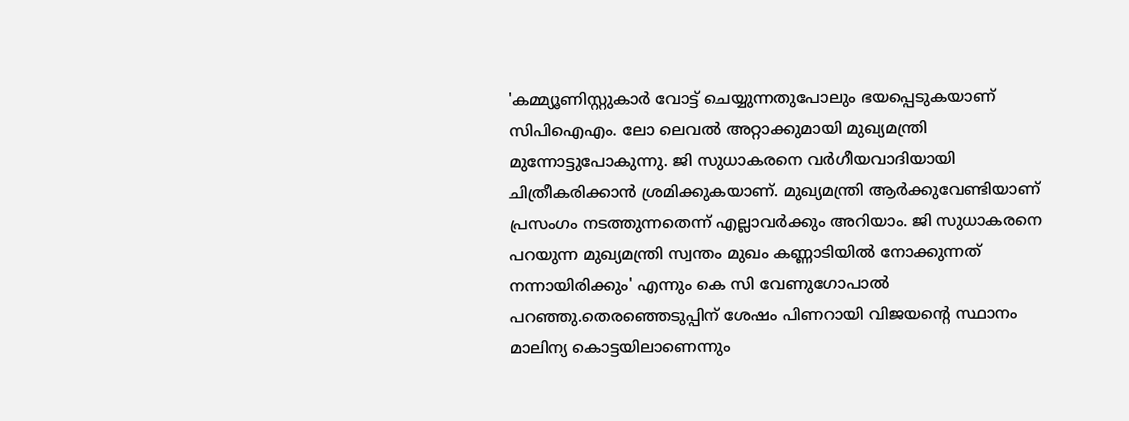'കമ്മ്യൂണിസ്റ്റുകാര്‍ വോട്ട് ചെയ്യുന്നതുപോലും ഭയപ്പെടുകയാണ് സിപിഐഎം. ലോ ലെവല്‍ അറ്റാക്കുമായി മുഖ്യമന്ത്രി മുന്നോട്ടുപോകുന്നു. ജി സുധാകരനെ വര്‍ഗീയവാദിയായി ചിത്രീകരിക്കാന്‍ ശ്രമിക്കുകയാണ്. മുഖ്യമന്ത്രി ആര്‍ക്കുവേണ്ടിയാണ് പ്രസംഗം നടത്തുന്നതെന്ന് എല്ലാവര്‍ക്കും അറിയാം. ജി സുധാകരനെ പറയുന്ന മുഖ്യമന്ത്രി സ്വന്തം മുഖം കണ്ണാടിയില്‍ നോക്കുന്നത് നന്നായിരിക്കും' എന്നും കെ സി വേണുഗോപാല്‍ പറഞ്ഞു.തെരഞ്ഞെടുപ്പിന് ശേഷം പിണറായി വിജയന്റെ സ്ഥാനം മാലിന്യ കൊട്ടയിലാണെന്നും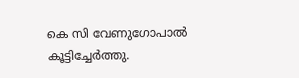കെ സി വേണുഗോപാൽ കൂട്ടിച്ചേർത്തു.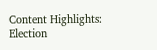Content Highlights: Election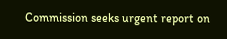Commission seeks urgent report on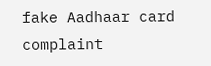fake Aadhaar card complaint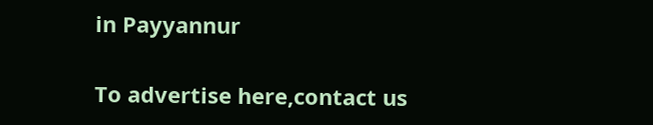in Payyannur

To advertise here,contact us